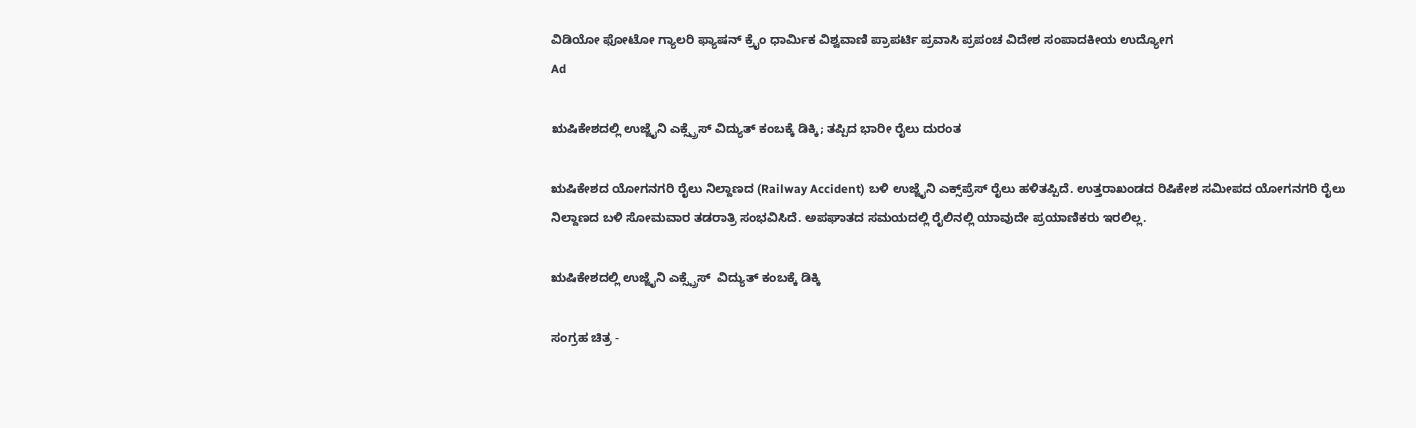ವಿಡಿಯೋ ಫೋಟೋ ಗ್ಯಾಲರಿ ಫ್ಯಾಷನ್ ಕ್ರೈಂ ಧಾರ್ಮಿಕ ವಿಶ್ವವಾಣಿ ಪ್ರಾಪರ್ಟಿ ಪ್ರವಾಸಿ ಪ್ರಪಂಚ ವಿದೇಶ ಸಂಪಾದಕೀಯ ಉದ್ಯೋಗ
Ad

ಋಷಿಕೇಶದಲ್ಲಿ ಉಜ್ಜೈನಿ ಎಕ್ಸ್ಪ್ರೆಸ್ ವಿದ್ಯುತ್ ಕಂಬಕ್ಕೆ ಡಿಕ್ಕಿ; ತಪ್ಪಿದ ಭಾರೀ ರೈಲು ದುರಂತ

ಋಷಿಕೇಶದ ಯೋಗನಗರಿ ರೈಲು ನಿಲ್ದಾಣದ (Railway Accident) ಬಳಿ ಉಜ್ಜೈನಿ ಎಕ್ಸ್‌ಪ್ರೆಸ್ ರೈಲು ಹಳಿತಪ್ಪಿದೆ. ಉತ್ತರಾಖಂಡದ ರಿಷಿಕೇಶ ಸಮೀಪದ ಯೋಗನಗರಿ ರೈಲು ನಿಲ್ದಾಣದ ಬಳಿ ಸೋಮವಾರ ತಡರಾತ್ರಿ ಸಂಭವಿಸಿದೆ. ಅಪಘಾತದ ಸಮಯದಲ್ಲಿ ರೈಲಿನಲ್ಲಿ ಯಾವುದೇ ಪ್ರಯಾಣಿಕರು ಇರಲಿಲ್ಲ.

ಋಷಿಕೇಶದಲ್ಲಿ ಉಜ್ಜೈನಿ ಎಕ್ಸ್ಪ್ರೆಸ್  ವಿದ್ಯುತ್ ಕಂಬಕ್ಕೆ ಡಿಕ್ಕಿ

ಸಂಗ್ರಹ ಚಿತ್ರ -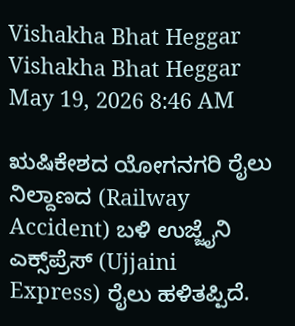Vishakha Bhat Heggar
Vishakha Bhat Heggar May 19, 2026 8:46 AM

ಋಷಿಕೇಶದ ಯೋಗನಗರಿ ರೈಲು ನಿಲ್ದಾಣದ (Railway Accident) ಬಳಿ ಉಜ್ಜೈನಿ ಎಕ್ಸ್‌ಪ್ರೆಸ್ (Ujjaini Express) ರೈಲು ಹಳಿತಪ್ಪಿದೆ.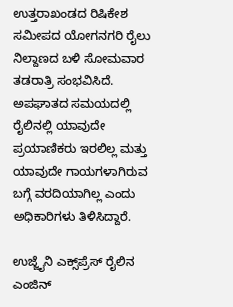ಉತ್ತರಾಖಂಡದ ರಿಷಿಕೇಶ ಸಮೀಪದ ಯೋಗನಗರಿ ರೈಲು ನಿಲ್ದಾಣದ ಬಳಿ ಸೋಮವಾರ ತಡರಾತ್ರಿ ಸಂಭವಿಸಿದೆ. ಅಪಘಾತದ ಸಮಯದಲ್ಲಿ ರೈಲಿನಲ್ಲಿ ಯಾವುದೇ ಪ್ರಯಾಣಿಕರು ಇರಲಿಲ್ಲ ಮತ್ತು ಯಾವುದೇ ಗಾಯಗಳಾಗಿರುವ ಬಗ್ಗೆ ವರದಿಯಾಗಿಲ್ಲ ಎಂದು ಅಧಿಕಾರಿಗಳು ತಿಳಿಸಿದ್ದಾರೆ.

ಉಜ್ಜೈನಿ ಎಕ್ಸ್‌ಪ್ರೆಸ್ ರೈಲಿನ ಎಂಜಿನ್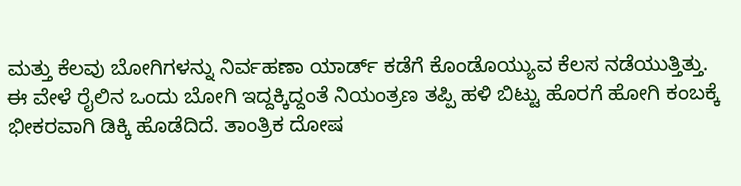ಮತ್ತು ಕೆಲವು ಬೋಗಿಗಳನ್ನು ನಿರ್ವಹಣಾ ಯಾರ್ಡ್ ಕಡೆಗೆ ಕೊಂಡೊಯ್ಯುವ ಕೆಲಸ ನಡೆಯುತ್ತಿತ್ತು. ಈ ವೇಳೆ ರೈಲಿನ ಒಂದು ಬೋಗಿ ಇದ್ದಕ್ಕಿದ್ದಂತೆ ನಿಯಂತ್ರಣ ತಪ್ಪಿ ಹಳಿ ಬಿಟ್ಟು ಹೊರಗೆ ಹೋಗಿ ಕಂಬಕ್ಕೆ ಭೀಕರವಾಗಿ ಡಿಕ್ಕಿ ಹೊಡೆದಿದೆ. ತಾಂತ್ರಿಕ ದೋಷ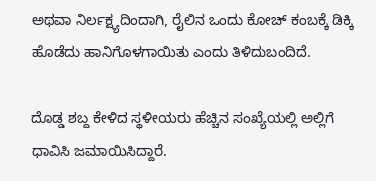ಅಥವಾ ನಿರ್ಲಕ್ಷ್ಯದಿಂದಾಗಿ, ರೈಲಿನ ಒಂದು ಕೋಚ್ ಕಂಬಕ್ಕೆ ಡಿಕ್ಕಿ ಹೊಡೆದು ಹಾನಿಗೊಳಗಾಯಿತು ಎಂದು ತಿಳಿದುಬಂದಿದೆ.

ದೊಡ್ಡ ಶಬ್ದ ಕೇಳಿದ ಸ್ಥಳೀಯರು ಹೆಚ್ಚಿನ ಸಂಖ್ಯೆಯಲ್ಲಿ ಅಲ್ಲಿಗೆ ಧಾವಿಸಿ ಜಮಾಯಿಸಿದ್ದಾರೆ.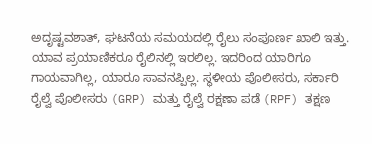ಅದೃಷ್ಟವಶಾತ್, ಘಟನೆಯ ಸಮಯದಲ್ಲಿ ರೈಲು ಸಂಪೂರ್ಣ ಖಾಲಿ ಇತ್ತು. ಯಾವ ಪ್ರಯಾಣಿಕರೂ ರೈಲಿನಲ್ಲಿ ಇರಲಿಲ್ಲ. ಇದರಿಂದ ಯಾರಿಗೂ ಗಾಯವಾಗಿಲ್ಲ, ಯಾರೂ ಸಾವನಪ್ಪಿಲ್ಲ. ಸ್ಥಳೀಯ ಪೊಲೀಸರು, ಸರ್ಕಾರಿ ರೈಲ್ವೆ ಪೊಲೀಸರು (GRP) ಮತ್ತು ರೈಲ್ವೆ ರಕ್ಷಣಾ ಪಡೆ (RPF) ತಕ್ಷಣ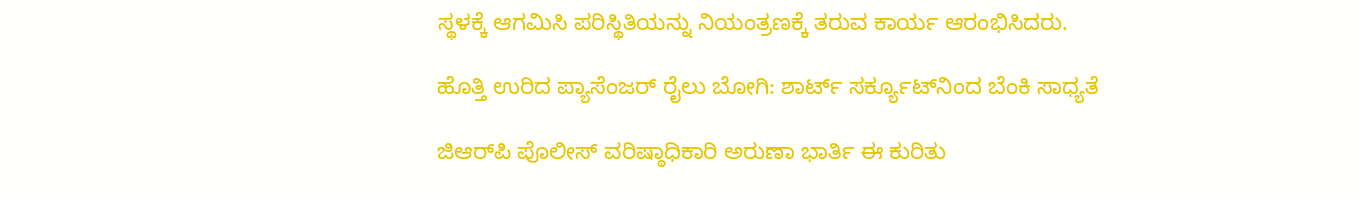ಸ್ಥಳಕ್ಕೆ ಆಗಮಿಸಿ ಪರಿಸ್ಥಿತಿಯನ್ನು ನಿಯಂತ್ರಣಕ್ಕೆ ತರುವ ಕಾರ್ಯ ಆರಂಭಿಸಿದರು.

ಹೊತ್ತಿ ಉರಿದ ಪ್ಯಾಸೆಂಜರ್ ರೈಲು ಬೋಗಿ: ಶಾರ್ಟ್ ಸರ್ಕ್ಯೂಟ್‌ನಿಂದ ಬೆಂಕಿ ಸಾಧ್ಯತೆ

ಜಿಆರ್‌ಪಿ ಪೊಲೀಸ್ ವರಿಷ್ಠಾಧಿಕಾರಿ ಅರುಣಾ ಭಾರ್ತಿ ಈ ಕುರಿತು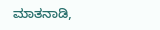ಮಾತನಾಡಿ,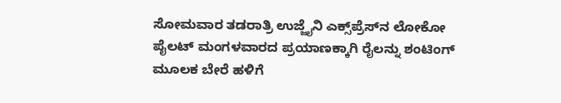ಸೋಮವಾರ ತಡರಾತ್ರಿ ಉಜ್ಜೈನಿ ಎಕ್ಸ್‌ಪ್ರೆಸ್‌ನ ಲೋಕೋ ಪೈಲಟ್ ಮಂಗಳವಾರದ ಪ್ರಯಾಣಕ್ಕಾಗಿ ರೈಲನ್ನು ಶಂಟಿಂಗ್ ಮೂಲಕ ಬೇರೆ ಹಳಿಗೆ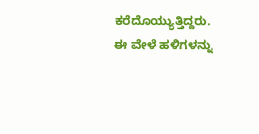ಕರೆದೊಯ್ಯುತ್ತಿದ್ದರು. ಈ ವೇಳೆ ಹಳಿಗಳನ್ನು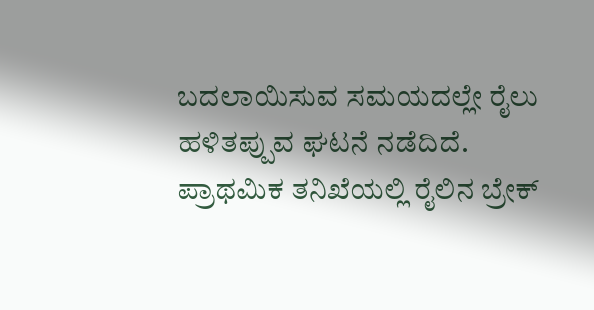ಬದಲಾಯಿಸುವ ಸಮಯದಲ್ಲೇ ರೈಲು ಹಳಿತಪ್ಪುವ ಘಟನೆ ನಡೆದಿದೆ. ಪ್ರಾಥಮಿಕ ತನಿಖೆಯಲ್ಲಿ ರೈಲಿನ ಬ್ರೇಕ್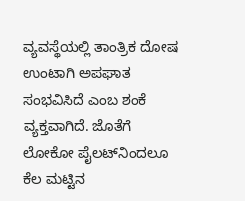ವ್ಯವಸ್ಥೆಯಲ್ಲಿ ತಾಂತ್ರಿಕ ದೋಷ ಉಂಟಾಗಿ ಅಪಘಾತ ಸಂಭವಿಸಿದೆ ಎಂಬ ಶಂಕೆ ವ್ಯಕ್ತವಾಗಿದೆ. ಜೊತೆಗೆ ಲೋಕೋ ಪೈಲಟ್‌ನಿಂದಲೂ ಕೆಲ ಮಟ್ಟಿನ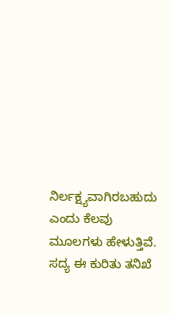ನಿರ್ಲಕ್ಷ್ಯವಾಗಿರಬಹುದು ಎಂದು ಕೆಲವು ಮೂಲಗಳು ಹೇಳುತ್ತಿವೆ. ಸದ್ಯ ಈ ಕುರಿತು ತನಿಖೆ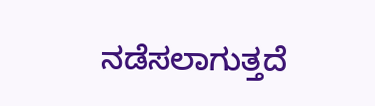ನಡೆಸಲಾಗುತ್ತದೆ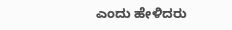ಎಂದು ಹೇಳಿದರು